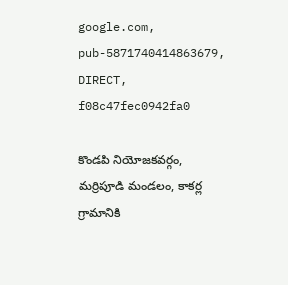google.com, pub-5871740414863679, DIRECT, f08c47fec0942fa0

కొండపి నియోజకవర్గం, మర్రిపూడి మండలం, కాకర్ల గ్రామానికి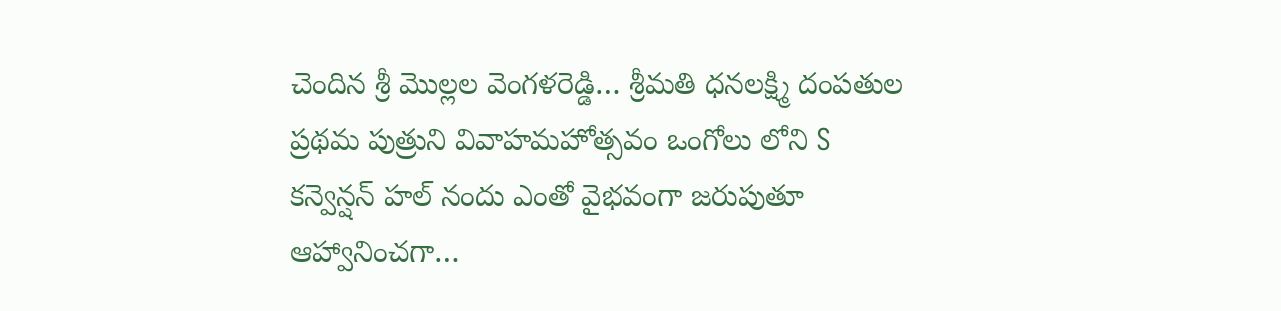చెందిన శ్రీ మొల్లల వెంగళరెడ్డి… శ్రీమతి ధనలక్ష్మి దంపతుల ప్రథమ పుత్రుని వివాహమహోత్సవం ఒంగోలు లోని S కన్వెన్షన్ హల్ నందు ఎంతో వైభవంగా జరుపుతూ ఆహ్వానించగా…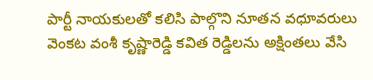పార్టీ నాయకులతో కలిసి పాల్గొని నూతన వధూవరులు వెంకట వంశీ కృష్ణారెడ్డి కవిత రెడ్డిలను అక్షింతలు వేసి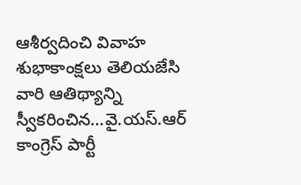ఆశీర్వదించి వివాహ శుభాకాంక్షలు తెలియజేసి వారి ఆతిథ్యాన్ని స్వీకరించిన…వై.యస్.ఆర్ కాంగ్రెస్ పార్టీ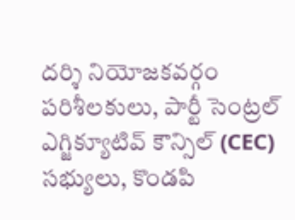దర్శి నియోజకవర్గం పరిశీలకులు, పార్టీ సెంట్రల్ ఎగ్జిక్యూటివ్ కౌన్సిల్ (CEC) సభ్యులు, కొండపి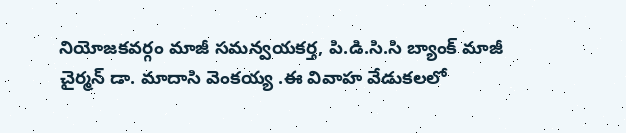నియోజకవర్గం మాజీ సమన్వయకర్త, పి.డి.సి.సి బ్యాంక్ మాజీ చైర్మన్ డా. మాదాసి వెంకయ్య .ఈ వివాహ వేడుకలలో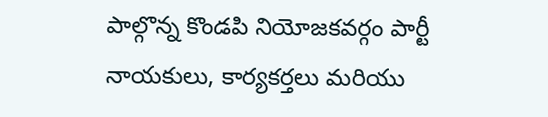పాల్గొన్న కొండపి నియోజకవర్గం పార్టీ నాయకులు, కార్యకర్తలు మరియు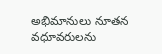అభిమానులు నూతన వధూవరులను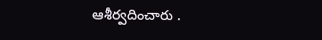ఆశీర్వదించారు .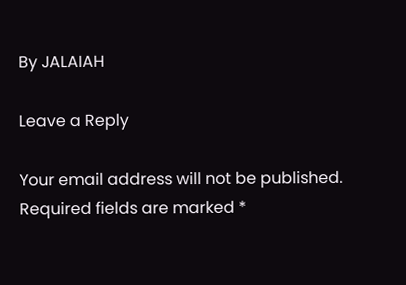By JALAIAH

Leave a Reply

Your email address will not be published. Required fields are marked *